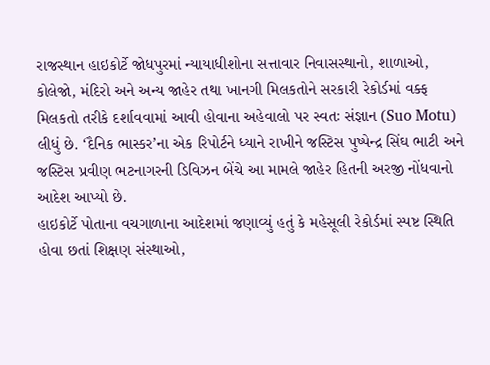રાજસ્થાન હાઇકોર્ટે જોધપુરમાં ન્યાયાધીશોના સત્તાવાર નિવાસસ્થાનો, શાળાઓ, કોલેજો, મંદિરો અને અન્ય જાહેર તથા ખાનગી મિલકતોને સરકારી રેકોર્ડમાં વક્ફ મિલકતો તરીકે દર્શાવવામાં આવી હોવાના અહેવાલો પર સ્વતઃ સંજ્ઞાન (Suo Motu) લીધું છે. ‘દૈનિક ભાસ્કર’ના એક રિપોર્ટને ધ્યાને રાખીને જસ્ટિસ પુષ્પેન્દ્ર સિંઘ ભાટી અને જસ્ટિસ પ્રવીણ ભટનાગરની ડિવિઝન બેંચે આ મામલે જાહેર હિતની અરજી નોંધવાનો આદેશ આપ્યો છે.
હાઇકોર્ટે પોતાના વચગાળાના આદેશમાં જણાવ્યું હતું કે મહેસૂલી રેકોર્ડમાં સ્પષ્ટ સ્થિતિ હોવા છતાં શિક્ષણ સંસ્થાઓ,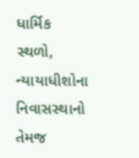ધાર્મિક સ્થળો, ન્યાયાધીશોના નિવાસસ્થાનો તેમજ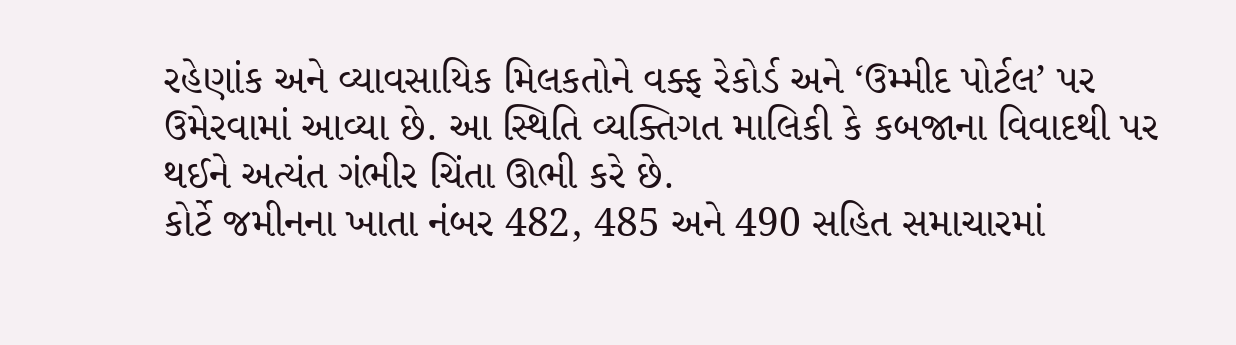રહેણાંક અને વ્યાવસાયિક મિલકતોને વક્ફ રેકોર્ડ અને ‘ઉમ્મીદ પોર્ટલ’ પર ઉમેરવામાં આવ્યા છે. આ સ્થિતિ વ્યક્તિગત માલિકી કે કબજાના વિવાદથી પર થઈને અત્યંત ગંભીર ચિંતા ઊભી કરે છે.
કોર્ટે જમીનના ખાતા નંબર 482, 485 અને 490 સહિત સમાચારમાં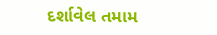દર્શાવેલ તમામ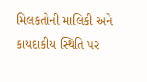મિલકતોની માલિકી અને કાયદાકીય સ્થિતિ પર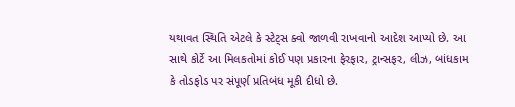યથાવત સ્થિતિ એટલે કે સ્ટેટ્સ ક્વો જાળવી રાખવાનો આદેશ આપ્યો છે. આ સાથે કોર્ટે આ મિલકતોમાં કોઈ પણ પ્રકારના ફેરફાર, ટ્રાન્સફર, લીઝ, બાંધકામ કે તોડફોડ પર સંપૂર્ણ પ્રતિબંધ મૂકી દીધો છે.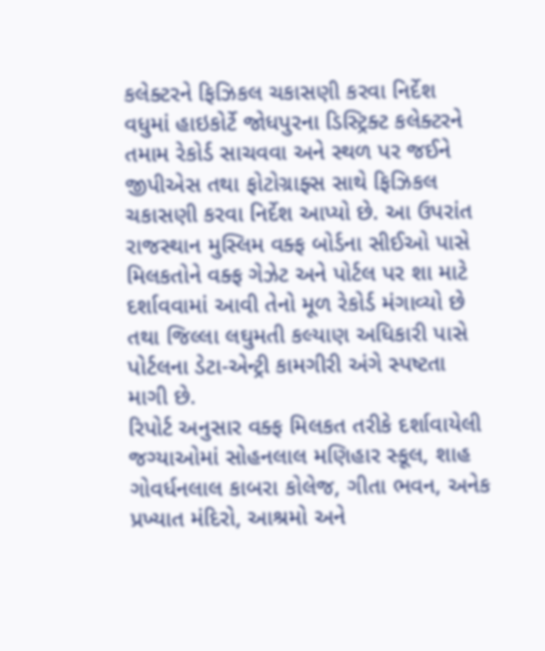કલેક્ટરને ફિઝિકલ ચકાસણી કરવા નિર્દેશ
વધુમાં હાઇકોર્ટે જોધપુરના ડિસ્ટ્રિક્ટ કલેક્ટરને તમામ રેકોર્ડ સાચવવા અને સ્થળ પર જઈને જીપીએસ તથા ફોટોગ્રાફ્સ સાથે ફિઝિકલ ચકાસણી કરવા નિર્દેશ આપ્યો છે. આ ઉપરાંત રાજસ્થાન મુસ્લિમ વક્ફ બોર્ડના સીઈઓ પાસે મિલકતોને વક્ફ ગેઝેટ અને પોર્ટલ પર શા માટે દર્શાવવામાં આવી તેનો મૂળ રેકોર્ડ મંગાવ્યો છે તથા જિલ્લા લઘુમતી કલ્યાણ અધિકારી પાસે પોર્ટલના ડેટા-એન્ટ્રી કામગીરી અંગે સ્પષ્ટતા માગી છે.
રિપોર્ટ અનુસાર વક્ફ મિલકત તરીકે દર્શાવાયેલી જગ્યાઓમાં સોહનલાલ મણિહાર સ્કૂલ, શાહ ગોવર્ધનલાલ કાબરા કોલેજ, ગીતા ભવન, અનેક પ્રખ્યાત મંદિરો, આશ્રમો અને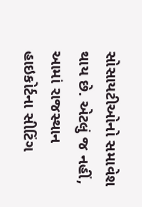સોસાયટીઓનો સમાવેશ થાય છે. એટલું જ નહીં, આમાં રાજસ્થાન હાઇકોર્ટના સીટિંગ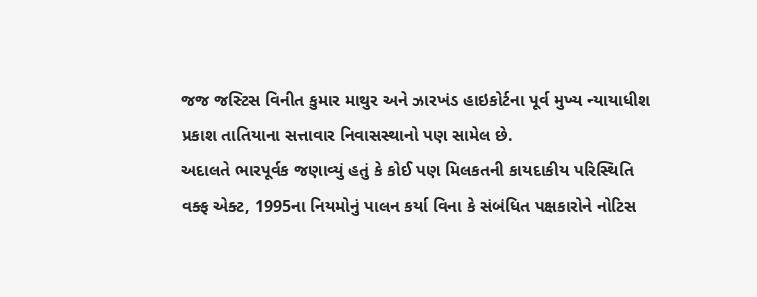જજ જસ્ટિસ વિનીત કુમાર માથુર અને ઝારખંડ હાઇકોર્ટના પૂર્વ મુખ્ય ન્યાયાધીશ પ્રકાશ તાતિયાના સત્તાવાર નિવાસસ્થાનો પણ સામેલ છે.
અદાલતે ભારપૂર્વક જણાવ્યું હતું કે કોઈ પણ મિલકતની કાયદાકીય પરિસ્થિતિ વક્ફ એક્ટ, 1995ના નિયમોનું પાલન કર્યા વિના કે સંબંધિત પક્ષકારોને નોટિસ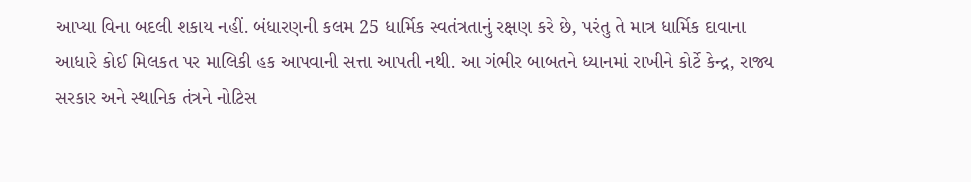આપ્યા વિના બદલી શકાય નહીં. બંધારણની કલમ 25 ધાર્મિક સ્વતંત્રતાનું રક્ષણ કરે છે, પરંતુ તે માત્ર ધાર્મિક દાવાના આધારે કોઈ મિલકત પર માલિકી હક આપવાની સત્તા આપતી નથી. આ ગંભીર બાબતને ધ્યાનમાં રાખીને કોર્ટે કેન્દ્ર, રાજ્ય સરકાર અને સ્થાનિક તંત્રને નોટિસ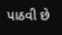પાઠવી છે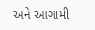અને આગામી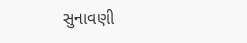સુનાવણી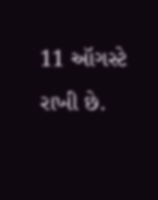11 ઑગસ્ટે રાખી છે.